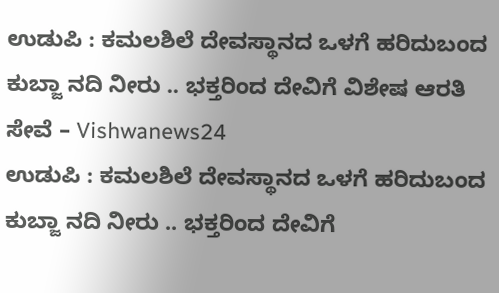ಉಡುಪಿ : ಕಮಲಶಿಲೆ ದೇವಸ್ಥಾನದ ಒಳಗೆ ಹರಿದುಬಂದ ಕುಬ್ಜಾ ನದಿ ನೀರು .. ಭಕ್ತರಿಂದ ದೇವಿಗೆ ವಿಶೇಷ ಆರತಿ ಸೇವೆ – Vishwanews24
ಉಡುಪಿ : ಕಮಲಶಿಲೆ ದೇವಸ್ಥಾನದ ಒಳಗೆ ಹರಿದುಬಂದ ಕುಬ್ಜಾ ನದಿ ನೀರು .. ಭಕ್ತರಿಂದ ದೇವಿಗೆ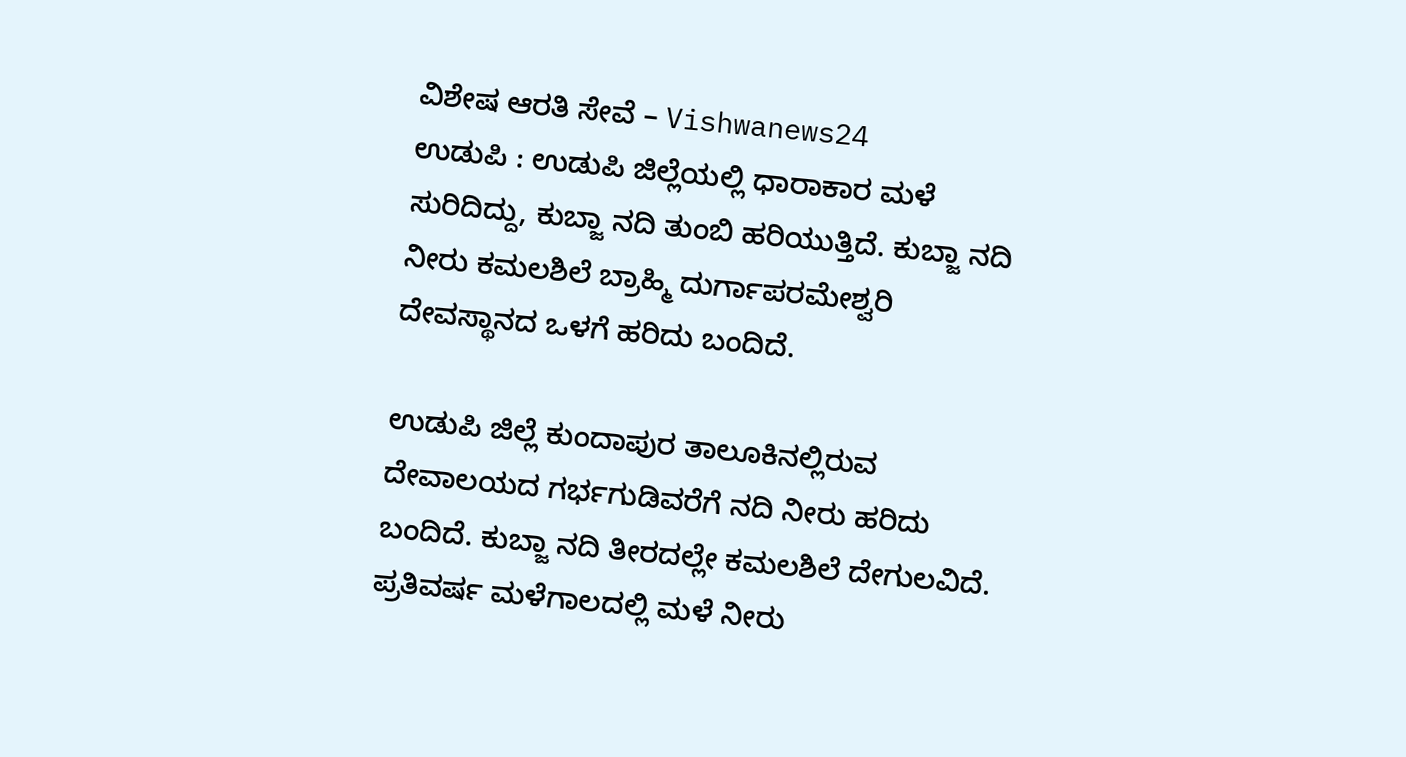ವಿಶೇಷ ಆರತಿ ಸೇವೆ – Vishwanews24
ಉಡುಪಿ : ಉಡುಪಿ ಜಿಲ್ಲೆಯಲ್ಲಿ ಧಾರಾಕಾರ ಮಳೆ ಸುರಿದಿದ್ದು, ಕುಬ್ಜಾ ನದಿ ತುಂಬಿ ಹರಿಯುತ್ತಿದೆ. ಕುಬ್ಜಾ ನದಿ ನೀರು ಕಮಲಶಿಲೆ ಬ್ರಾಹ್ಮಿ ದುರ್ಗಾಪರಮೇಶ್ವರಿ ದೇವಸ್ಥಾನದ ಒಳಗೆ ಹರಿದು ಬಂದಿದೆ.

ಉಡುಪಿ ಜಿಲ್ಲೆ ಕುಂದಾಪುರ ತಾಲೂಕಿನಲ್ಲಿರುವ ದೇವಾಲಯದ ಗರ್ಭಗುಡಿವರೆಗೆ ನದಿ ನೀರು ಹರಿದು ಬಂದಿದೆ. ಕುಬ್ಜಾ ನದಿ ತೀರದಲ್ಲೇ ಕಮಲಶಿಲೆ ದೇಗುಲವಿದೆ. ಪ್ರತಿವರ್ಷ ಮಳೆಗಾಲದಲ್ಲಿ ಮಳೆ ನೀರು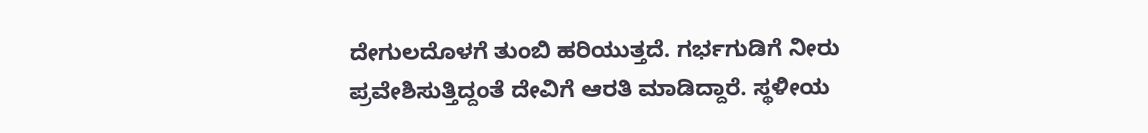ದೇಗುಲದೊಳಗೆ ತುಂಬಿ ಹರಿಯುತ್ತದೆ. ಗರ್ಭಗುಡಿಗೆ ನೀರು ಪ್ರವೇಶಿಸುತ್ತಿದ್ದಂತೆ ದೇವಿಗೆ ಆರತಿ ಮಾಡಿದ್ದಾರೆ. ಸ್ಥಳೀಯ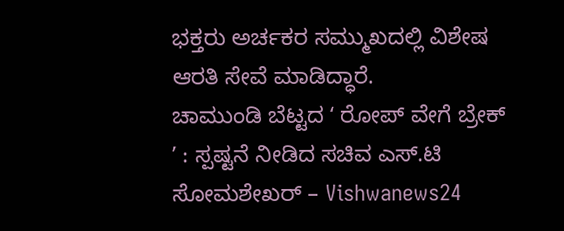ಭಕ್ತರು ಅರ್ಚಕರ ಸಮ್ಮುಖದಲ್ಲಿ ವಿಶೇಷ ಆರತಿ ಸೇವೆ ಮಾಡಿದ್ಧಾರೆ.
ಚಾಮುಂಡಿ ಬೆಟ್ಟದ ʻ ರೋಪ್ ವೇಗೆ ಬ್ರೇಕ್ ʼ : ಸ್ಪಷ್ಟನೆ ನೀಡಿದ ಸಚಿವ ಎಸ್.ಟಿ ಸೋಮಶೇಖರ್ – Vishwanews24